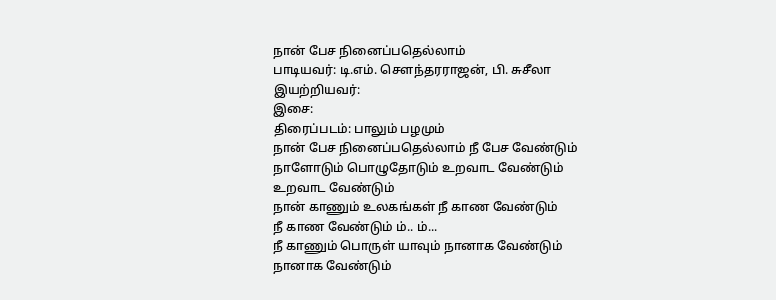நான் பேச நினைப்பதெல்லாம்
பாடியவர்: டி.எம். சௌந்தரராஜன், பி. சுசீலா
இயற்றியவர்:
இசை:
திரைப்படம்: பாலும் பழமும்
நான் பேச நினைப்பதெல்லாம் நீ பேச வேண்டும்
நாளோடும் பொழுதோடும் உறவாட வேண்டும்
உறவாட வேண்டும்
நான் காணும் உலகங்கள் நீ காண வேண்டும்
நீ காண வேண்டும் ம்.. ம்...
நீ காணும் பொருள் யாவும் நானாக வேண்டும்
நானாக வேண்டும்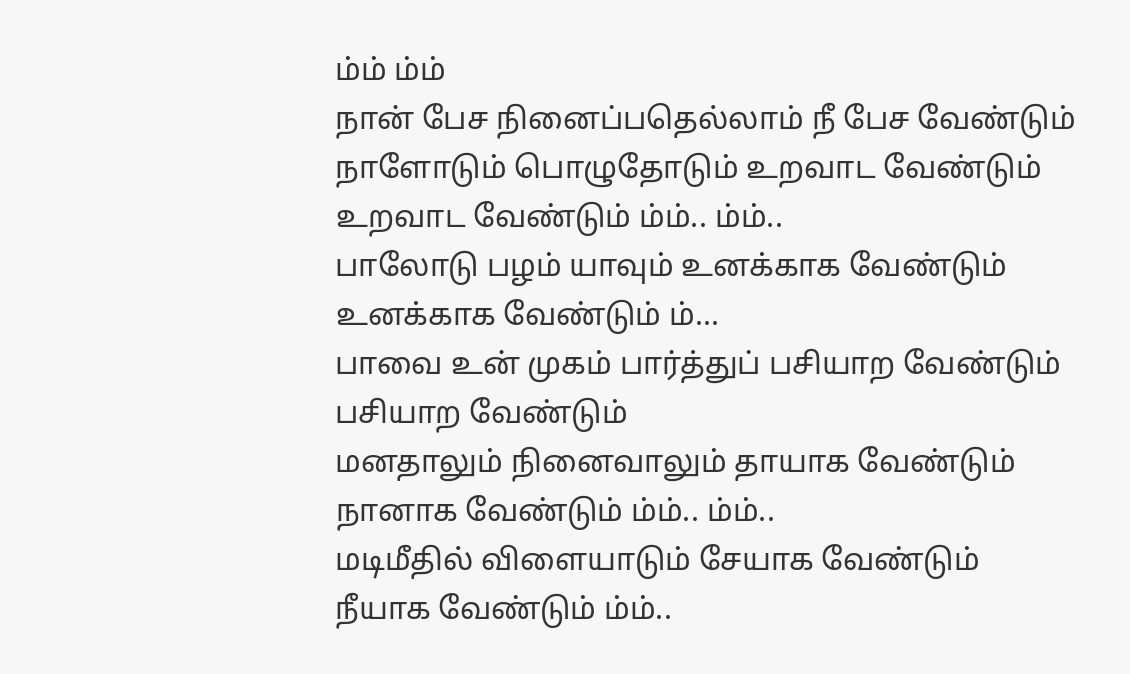ம்ம் ம்ம்
நான் பேச நினைப்பதெல்லாம் நீ பேச வேண்டும்
நாளோடும் பொழுதோடும் உறவாட வேண்டும்
உறவாட வேண்டும் ம்ம்.. ம்ம்..
பாலோடு பழம் யாவும் உனக்காக வேண்டும்
உனக்காக வேண்டும் ம்...
பாவை உன் முகம் பார்த்துப் பசியாற வேண்டும்
பசியாற வேண்டும்
மனதாலும் நினைவாலும் தாயாக வேண்டும்
நானாக வேண்டும் ம்ம்.. ம்ம்..
மடிமீதில் விளையாடும் சேயாக வேண்டும்
நீயாக வேண்டும் ம்ம்..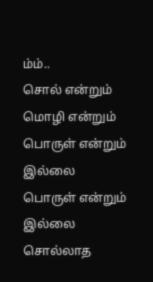ம்ம்..
சொல் என்றும் மொழி என்றும் பொருள் என்றும் இல்லை
பொருள் என்றும் இல்லை
சொல்லாத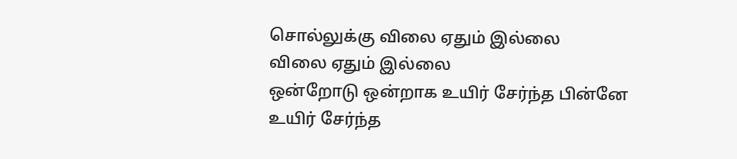சொல்லுக்கு விலை ஏதும் இல்லை
விலை ஏதும் இல்லை
ஒன்றோடு ஒன்றாக உயிர் சேர்ந்த பின்னே
உயிர் சேர்ந்த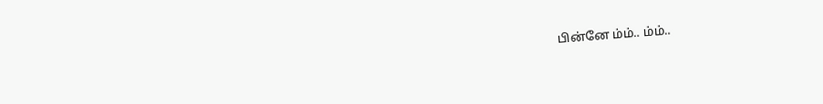பின்னே ம்ம்.. ம்ம்..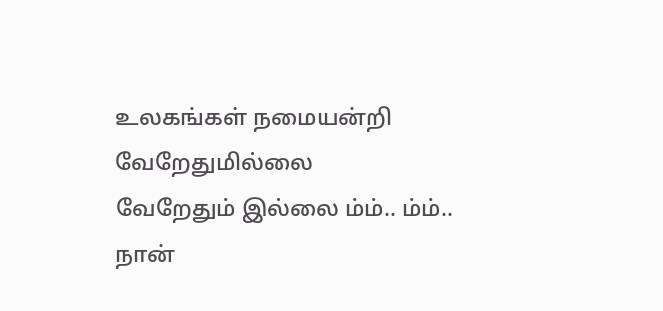உலகங்கள் நமையன்றி வேறேதுமில்லை
வேறேதும் இல்லை ம்ம்.. ம்ம்..
நான்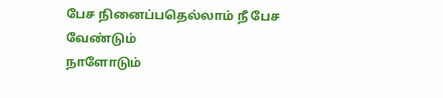பேச நினைப்பதெல்லாம் நீ பேச வேண்டும்
நாளோடும்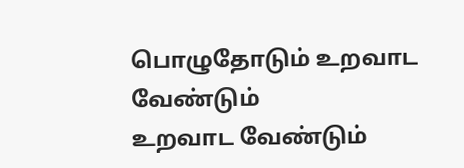பொழுதோடும் உறவாட வேண்டும்
உறவாட வேண்டும்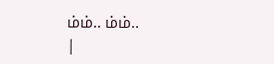ம்ம்.. ம்ம்..
|